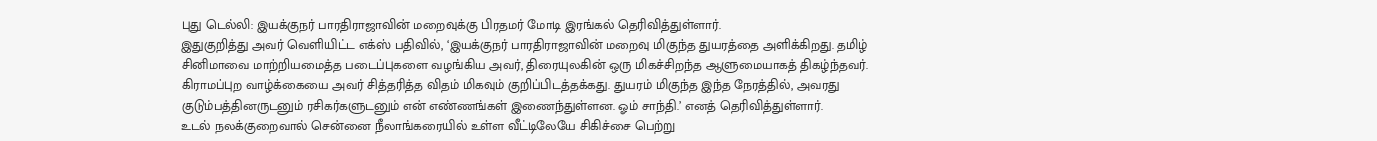புது டெல்லி: இயக்குநர் பாரதிராஜாவின் மறைவுக்கு பிரதமர் மோடி இரங்கல் தெரிவித்துள்ளார்.
இதுகுறித்து அவர் வெளியிட்ட எக்ஸ் பதிவில், ‘இயக்குநர் பாரதிராஜாவின் மறைவு மிகுந்த துயரத்தை அளிக்கிறது. தமிழ் சினிமாவை மாற்றியமைத்த படைப்புகளை வழங்கிய அவர், திரையுலகின் ஒரு மிகச்சிறந்த ஆளுமையாகத் திகழ்ந்தவர். கிராமப்புற வாழ்க்கையை அவர் சித்தரித்த விதம் மிகவும் குறிப்பிடத்தக்கது. துயரம் மிகுந்த இந்த நேரத்தில், அவரது குடும்பத்தினருடனும் ரசிகர்களுடனும் என் எண்ணங்கள் இணைந்துள்ளன. ஓம் சாந்தி.’ எனத் தெரிவித்துள்ளார்.
உடல் நலக்குறைவால் சென்னை நீலாங்கரையில் உள்ள வீட்டிலேயே சிகிச்சை பெற்று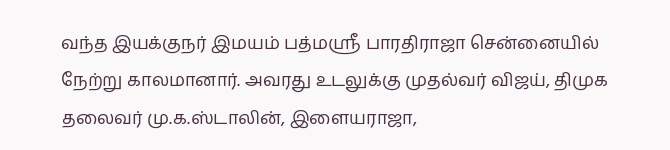வந்த இயக்குநர் இமயம் பத்மஸ்ரீ பாரதிராஜா சென்னையில் நேற்று காலமானார். அவரது உடலுக்கு முதல்வர் விஜய், திமுக தலைவர் மு.க.ஸ்டாலின், இளையராஜா,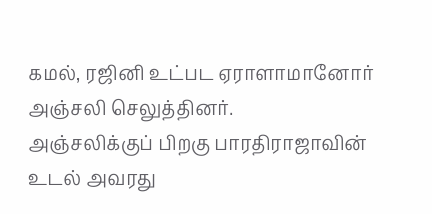கமல், ரஜினி உட்பட ஏராளாமானோர் அஞ்சலி செலுத்தினர்.
அஞ்சலிக்குப் பிறகு பாரதிராஜாவின் உடல் அவரது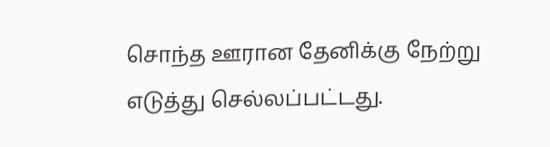சொந்த ஊரான தேனிக்கு நேற்று எடுத்து செல்லப்பட்டது.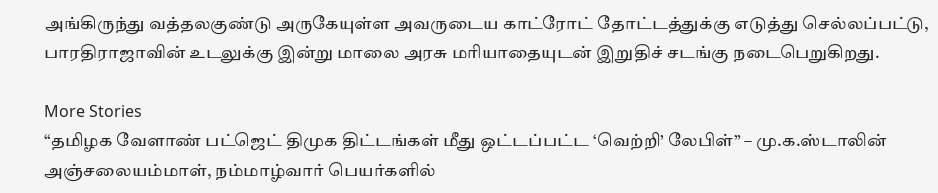அங்கிருந்து வத்தலகுண்டு அருகேயுள்ள அவருடைய காட்ரோட் தோட்டத்துக்கு எடுத்து செல்லப்பட்டு, பாரதிராஜாவின் உடலுக்கு இன்று மாலை அரசு மரியாதையுடன் இறுதிச் சடங்கு நடைபெறுகிறது.

More Stories
“தமிழக வேளாண் பட்ஜெட் திமுக திட்டங்கள் மீது ஒட்டப்பட்ட ‘வெற்றி’ லேபிள்” – மு.க.ஸ்டாலின்
அஞ்சலையம்மாள், நம்மாழ்வார் பெயர்களில்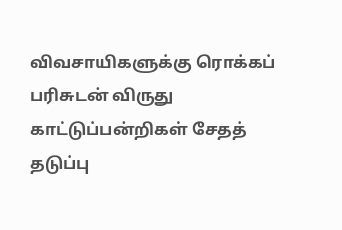விவசாயிகளுக்கு ரொக்கப் பரிசுடன் விருது
காட்டுப்பன்றிகள் சேதத் தடுப்பு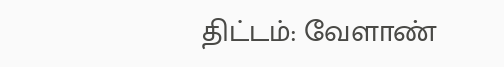திட்டம்: வேளாண்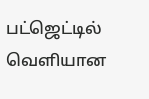பட்ஜெட்டில் வெளியான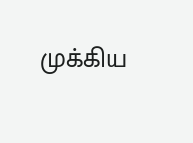முக்கிய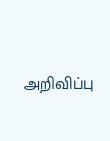அறிவிப்பு